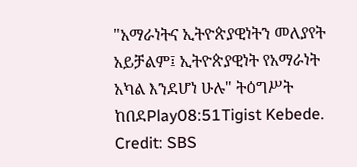"አማራነትና ኢትዮጵያዊነትን መለያየት አይቻልም፤ ኢትዮጵያዊነት የአማራነት አካል እንደሆነ ሁሉ" ትዕግሥት ከበደPlay08:51Tigist Kebede. Credit: SBS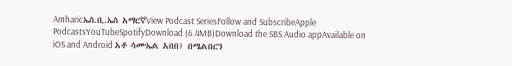Amharicኤስ.ቢ.ኤስ አማርኛView Podcast SeriesFollow and SubscribeApple PodcastsYouTubeSpotifyDownload (6.4MB)Download the SBS Audio appAvailable on iOS and Android አቶ ሳሙኤል አበበ፤ በሜልበርን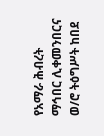የአማራ ሕብረት ማኅበር ሊቀመንበርና ወ/ሮ ትዕግሥት ከበደ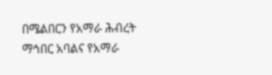በሜልበርን የአማራ ሕብረት ማኅበር አባልና የአማራ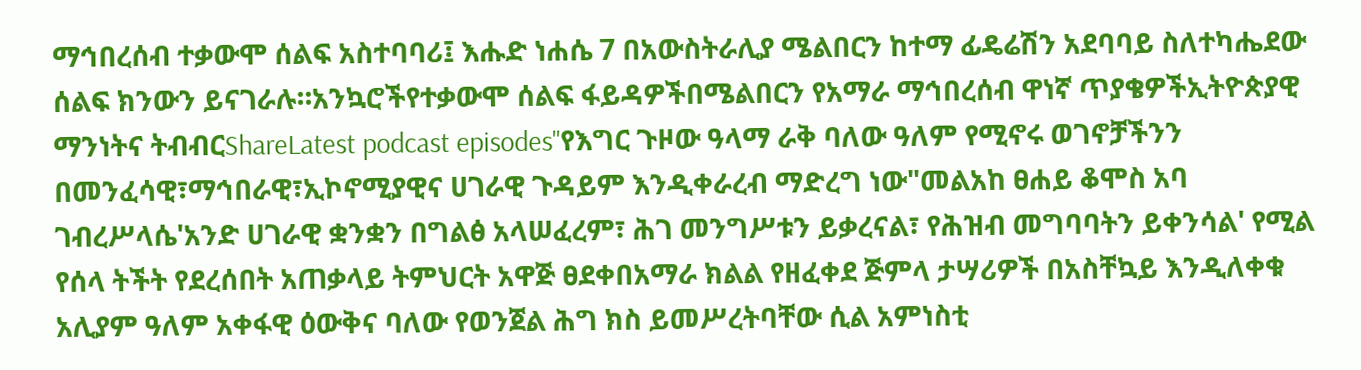ማኅበረሰብ ተቃውሞ ሰልፍ አስተባባሪ፤ እሑድ ነሐሴ 7 በአውስትራሊያ ሜልበርን ከተማ ፊዴሬሽን አደባባይ ስለተካሔደው ሰልፍ ክንውን ይናገራሉ።አንኳሮችየተቃውሞ ሰልፍ ፋይዳዎችበሜልበርን የአማራ ማኅበረሰብ ዋነኛ ጥያቄዎችኢትዮጵያዊ ማንነትና ትብብርShareLatest podcast episodes"የእግር ጉዞው ዓላማ ራቅ ባለው ዓለም የሚኖሩ ወገኖቻችንን በመንፈሳዊ፣ማኅበራዊ፣ኢኮኖሚያዊና ሀገራዊ ጉዳይም እንዲቀራረብ ማድረግ ነው"መልአከ ፀሐይ ቆሞስ አባ ገብረሥላሴ'አንድ ሀገራዊ ቋንቋን በግልፅ አላሠፈረም፣ ሕገ መንግሥቱን ይቃረናል፣ የሕዝብ መግባባትን ይቀንሳል' የሚል የሰላ ትችት የደረሰበት አጠቃላይ ትምህርት አዋጅ ፀደቀበአማራ ክልል የዘፈቀደ ጅምላ ታሣሪዎች በአስቸኳይ እንዲለቀቁ አሊያም ዓለም አቀፋዊ ዕውቅና ባለው የወንጀል ሕግ ክስ ይመሥረትባቸው ሲል አምነስቲ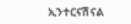ኢንተርናሽናል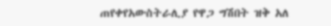ጠየቀየአውስትራሊያ የዋጋ ግሽበት ዝቅ አለ